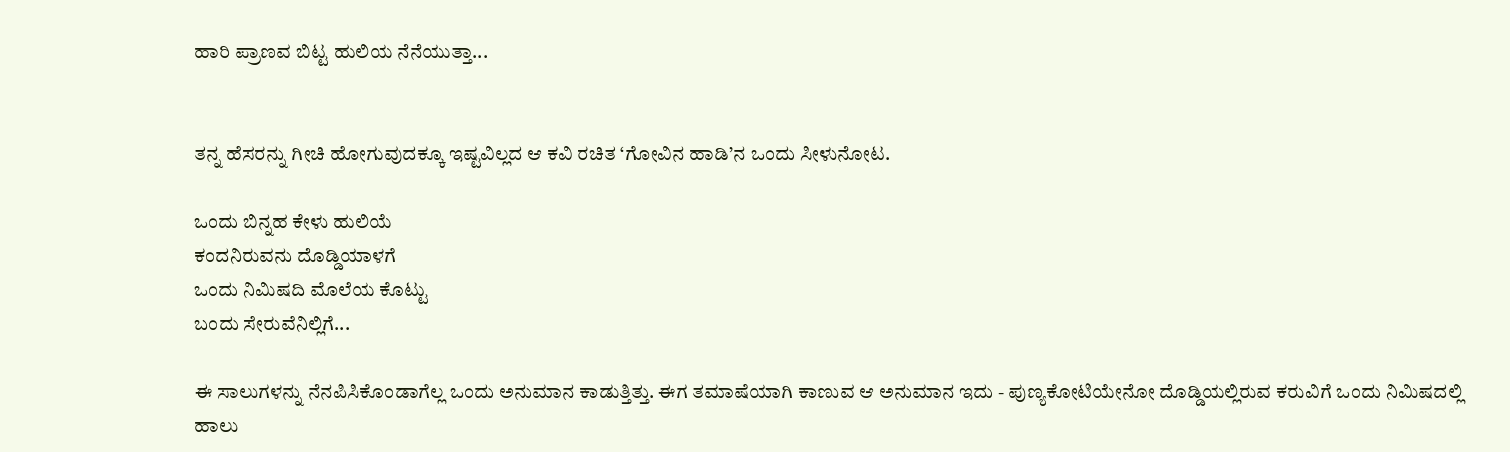ಹಾರಿ ಪ್ರಾಣವ ಬಿಟ್ಟ ಹುಲಿಯ ನೆನೆಯುತ್ತಾ...


ತನ್ನ ಹೆಸರನ್ನು ಗೀಚಿ ಹೋಗುವುದಕ್ಕೂ ಇಷ್ಟವಿಲ್ಲದ ಆ ಕವಿ ರಚಿತ ‘ಗೋವಿನ ಹಾಡಿ’ನ ಒಂದು ಸೀಳುನೋಟ.

ಒಂದು ಬಿನ್ನಹ ಕೇಳು ಹುಲಿಯೆ
ಕಂದನಿರುವನು ದೊಡ್ಡಿಯಾಳಗೆ
ಒಂದು ನಿಮಿಷದಿ ಮೊಲೆಯ ಕೊಟ್ಟು
ಬಂದು ಸೇರುವೆನಿಲ್ಲಿಗೆ...

ಈ ಸಾಲುಗಳನ್ನು ನೆನಪಿಸಿಕೊಂಡಾಗೆಲ್ಲ ಒಂದು ಅನುಮಾನ ಕಾಡುತ್ತಿತ್ತು. ಈಗ ತಮಾಷೆಯಾಗಿ ಕಾಣುವ ಆ ಅನುಮಾನ ಇದು - ಪುಣ್ಯಕೋಟಿಯೇನೋ ದೊಡ್ಡಿಯಲ್ಲಿರುವ ಕರುವಿಗೆ ಒಂದು ನಿಮಿಷದಲ್ಲಿ ಹಾಲು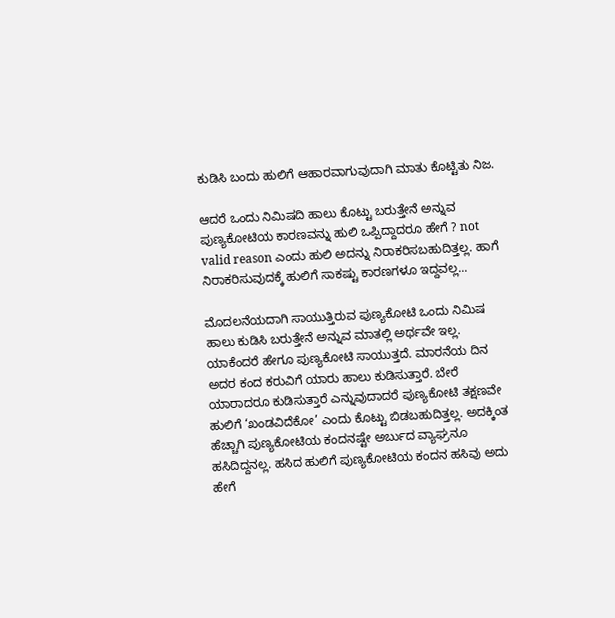ಕುಡಿಸಿ ಬಂದು ಹುಲಿಗೆ ಆಹಾರವಾಗುವುದಾಗಿ ಮಾತು ಕೊಟ್ಟಿತು ನಿಜ.

ಆದರೆ ಒಂದು ನಿಮಿಷದಿ ಹಾಲು ಕೊಟ್ಟು ಬರುತ್ತೇನೆ ಅನ್ನುವ ಪುಣ್ಯಕೋಟಿಯ ಕಾರಣವನ್ನು ಹುಲಿ ಒಪ್ಪಿದ್ದಾದರೂ ಹೇಗೆ ? not valid reason ಎಂದು ಹುಲಿ ಅದನ್ನು ನಿರಾಕರಿಸಬಹುದಿತ್ತಲ್ಲ. ಹಾಗೆ ನಿರಾಕರಿಸುವುದಕ್ಕೆ ಹುಲಿಗೆ ಸಾಕಷ್ಟು ಕಾರಣಗಳೂ ಇದ್ದವಲ್ಲ...

ಮೊದಲನೆಯದಾಗಿ ಸಾಯುತ್ತಿರುವ ಪುಣ್ಯಕೋಟಿ ಒಂದು ನಿಮಿಷ ಹಾಲು ಕುಡಿಸಿ ಬರುತ್ತೇನೆ ಅನ್ನುವ ಮಾತಲ್ಲಿ ಅರ್ಥವೇ ಇಲ್ಲ. ಯಾಕೆಂದರೆ ಹೇಗೂ ಪುಣ್ಯಕೋಟಿ ಸಾಯುತ್ತದೆ. ಮಾರನೆಯ ದಿನ ಅದರ ಕಂದ ಕರುವಿಗೆ ಯಾರು ಹಾಲು ಕುಡಿಸುತ್ತಾರೆ. ಬೇರೆ ಯಾರಾದರೂ ಕುಡಿಸುತ್ತಾರೆ ಎನ್ನುವುದಾದರೆ ಪುಣ್ಯಕೋಟಿ ತಕ್ಷಣವೇ ಹುಲಿಗೆ ‘ಖಂಡವಿದೆಕೋ’ ಎಂದು ಕೊಟ್ಟು ಬಿಡಬಹುದಿತ್ತಲ್ಲ. ಅದಕ್ಕಿಂತ ಹೆಚ್ಚಾಗಿ ಪುಣ್ಯಕೋಟಿಯ ಕಂದನಷ್ಟೇ ಅರ್ಬುದ ವ್ಯಾಘ್ರನೂ ಹಸಿದಿದ್ದನಲ್ಲ. ಹಸಿದ ಹುಲಿಗೆ ಪುಣ್ಯಕೋಟಿಯ ಕಂದನ ಹಸಿವು ಅದು ಹೇಗೆ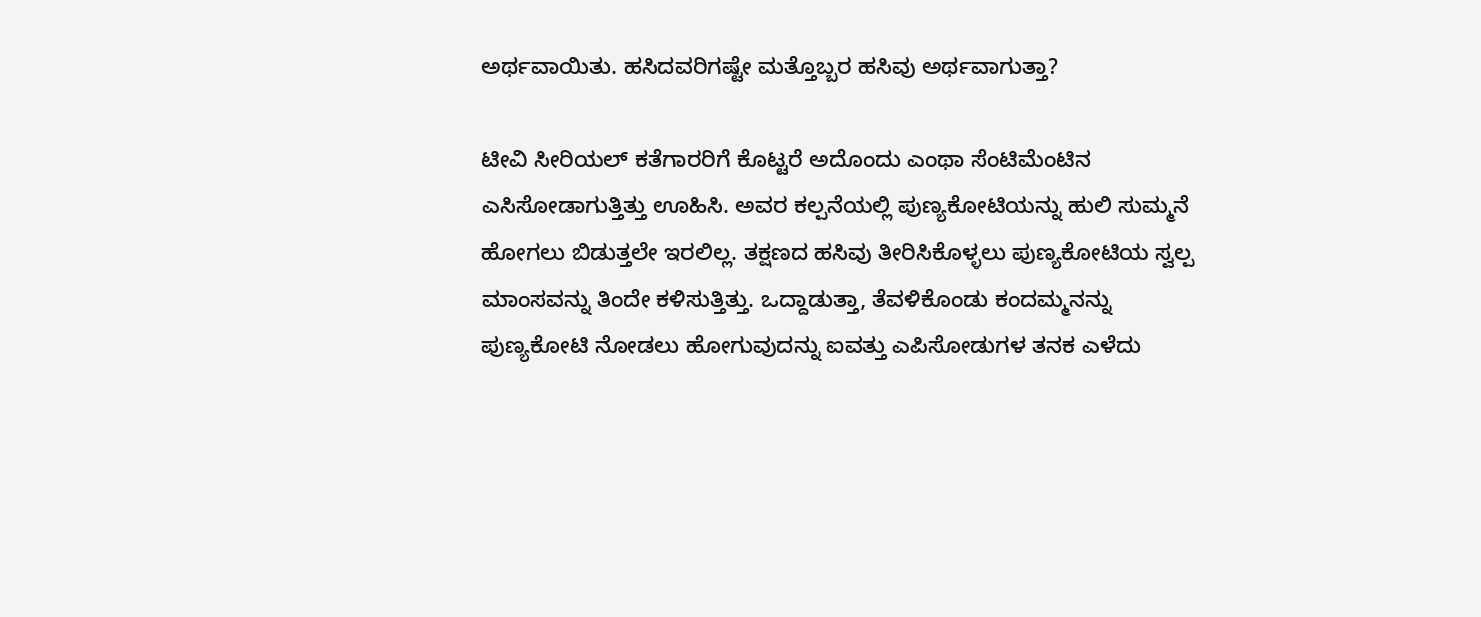ಅರ್ಥವಾಯಿತು. ಹಸಿದವರಿಗಷ್ಟೇ ಮತ್ತೊಬ್ಬರ ಹಸಿವು ಅರ್ಥವಾಗುತ್ತಾ?

ಟೀವಿ ಸೀರಿಯಲ್‌ ಕತೆಗಾರರಿಗೆ ಕೊಟ್ಟರೆ ಅದೊಂದು ಎಂಥಾ ಸೆಂಟಿಮೆಂಟಿನ ಎಸಿಸೋಡಾಗುತ್ತಿತ್ತು ಊಹಿಸಿ. ಅವರ ಕಲ್ಪನೆಯಲ್ಲಿ ಪುಣ್ಯಕೋಟಿಯನ್ನು ಹುಲಿ ಸುಮ್ಮನೆ ಹೋಗಲು ಬಿಡುತ್ತಲೇ ಇರಲಿಲ್ಲ. ತಕ್ಷಣದ ಹಸಿವು ತೀರಿಸಿಕೊಳ್ಳಲು ಪುಣ್ಯಕೋಟಿಯ ಸ್ವಲ್ಪ ಮಾಂಸವನ್ನು ತಿಂದೇ ಕಳಿಸುತ್ತಿತ್ತು. ಒದ್ದಾಡುತ್ತಾ, ತೆವಳಿಕೊಂಡು ಕಂದಮ್ಮನನ್ನು ಪುಣ್ಯಕೋಟಿ ನೋಡಲು ಹೋಗುವುದನ್ನು ಐವತ್ತು ಎಪಿಸೋಡುಗಳ ತನಕ ಎಳೆದು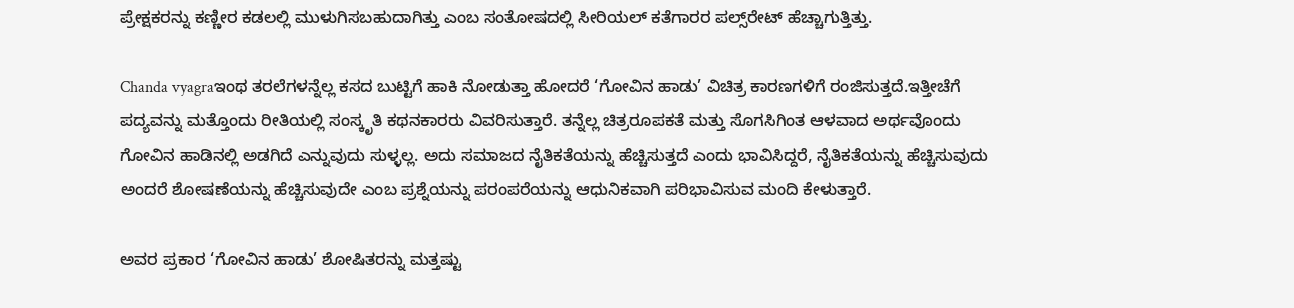ಪ್ರೇಕ್ಷಕರನ್ನು ಕಣ್ಣೀರ ಕಡಲಲ್ಲಿ ಮುಳುಗಿಸಬಹುದಾಗಿತ್ತು ಎಂಬ ಸಂತೋಷದಲ್ಲಿ ಸೀರಿಯಲ್‌ ಕತೆಗಾರರ ಪಲ್ಸ್‌ರೇಟ್‌ ಹೆಚ್ಚಾಗುತ್ತಿತ್ತು.

Chanda vyagraಇಂಥ ತರಲೆಗಳನ್ನೆಲ್ಲ ಕಸದ ಬುಟ್ಟಿಗೆ ಹಾಕಿ ನೋಡುತ್ತಾ ಹೋದರೆ ‘ಗೋವಿನ ಹಾಡು’ ವಿಚಿತ್ರ ಕಾರಣಗಳಿಗೆ ರಂಜಿಸುತ್ತದೆ.ಇತ್ತೀಚೆಗೆ ಪದ್ಯವನ್ನು ಮತ್ತೊಂದು ರೀತಿಯಲ್ಲಿ ಸಂಸ್ಕೃತಿ ಕಥನಕಾರರು ವಿವರಿಸುತ್ತಾರೆ. ತನ್ನೆಲ್ಲ ಚಿತ್ರರೂಪಕತೆ ಮತ್ತು ಸೊಗಸಿಗಿಂತ ಆಳವಾದ ಅರ್ಥವೊಂದು ಗೋವಿನ ಹಾಡಿನಲ್ಲಿ ಅಡಗಿದೆ ಎನ್ನುವುದು ಸುಳ್ಳಲ್ಲ. ಅದು ಸಮಾಜದ ನೈತಿಕತೆಯನ್ನು ಹೆಚ್ಚಿಸುತ್ತದೆ ಎಂದು ಭಾವಿಸಿದ್ದರೆ, ನೈತಿಕತೆಯನ್ನು ಹೆಚ್ಚಿಸುವುದು ಅಂದರೆ ಶೋಷಣೆಯನ್ನು ಹೆಚ್ಚಿಸುವುದೇ ಎಂಬ ಪ್ರಶ್ನೆಯನ್ನು ಪರಂಪರೆಯನ್ನು ಆಧುನಿಕವಾಗಿ ಪರಿಭಾವಿಸುವ ಮಂದಿ ಕೇಳುತ್ತಾರೆ.

ಅವರ ಪ್ರಕಾರ ‘ಗೋವಿನ ಹಾಡು’ ಶೋಷಿತರನ್ನು ಮತ್ತಷ್ಟು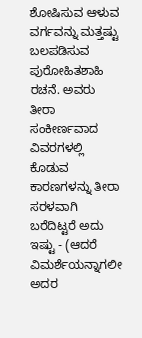ಶೋಷಿಸುವ ಆಳುವ ವರ್ಗವನ್ನು ಮತ್ತಷ್ಟು ಬಲಪಡಿಸುವ ಪುರೋಹಿತಶಾಹಿ ರಚನೆ. ಅವರು ತೀರಾ ಸಂಕೀರ್ಣವಾದ ವಿವರಗಳಲ್ಲಿ ಕೊಡುವ ಕಾರಣಗಳನ್ನು ತೀರಾ ಸರಳವಾಗಿ ಬರೆದಿಟ್ಟರೆ ಅದು ಇಷ್ಟು - (ಆದರೆ ವಿಮರ್ಶೆಯನ್ನಾಗಲೀ ಅದರ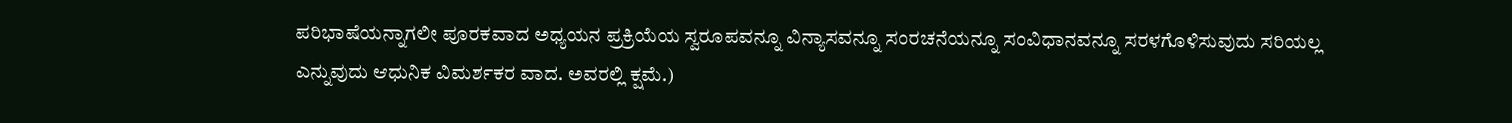ಪರಿಭಾಷೆಯನ್ನಾಗಲೀ ಪೂರಕವಾದ ಅಧ್ಯಯನ ಪ್ರಕ್ರಿಯೆಯ ಸ್ವರೂಪವನ್ನೂ ವಿನ್ಯಾಸವನ್ನೂ ಸಂರಚನೆಯನ್ನೂ ಸಂವಿಧಾನವನ್ನೂ ಸರಳಗೊಳಿಸುವುದು ಸರಿಯಲ್ಲ ಎನ್ನುವುದು ಆಧುನಿಕ ವಿಮರ್ಶಕರ ವಾದ. ಅವರಲ್ಲಿ ಕ್ಷಮೆ.)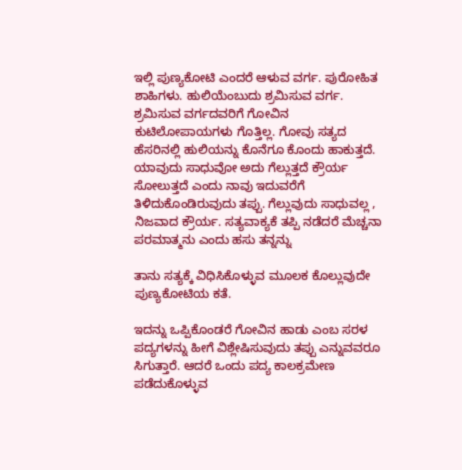ಇಲ್ಲಿ ಪುಣ್ಯಕೋಟಿ ಎಂದರೆ ಆಳುವ ವರ್ಗ. ಪುರೋಹಿತ ಶಾಹಿಗಳು. ಹುಲಿಯೆಂಬುದು ಶ್ರಮಿಸುವ ವರ್ಗ. ಶ್ರಮಿಸುವ ವರ್ಗದವರಿಗೆ ಗೋವಿನ ಕುಟಿಲೋಪಾಯಗಳು ಗೊತ್ತಿಲ್ಲ. ಗೋವು ಸತ್ಯದ ಹೆಸರಿನಲ್ಲಿ ಹುಲಿಯನ್ನು ಕೊನೆಗೂ ಕೊಂದು ಹಾಕುತ್ತದೆ. ಯಾವುದು ಸಾಧುವೋ ಅದು ಗೆಲ್ಲುತ್ತದೆ ಕ್ರೌರ್ಯ ಸೋಲುತ್ತದೆ ಎಂದು ನಾವು ಇದುವರೆಗೆ ತಿಳಿದುಕೊಂಡಿರುವುದು ತಪ್ಪು. ಗೆಲ್ಲುವುದು ಸಾಧುವಲ್ಲ , ನಿಜವಾದ ಕ್ರೌರ್ಯ. ಸತ್ಯವಾಕ್ಯಕೆ ತಪ್ಪಿ ನಡೆದರೆ ಮೆಚ್ಚನಾ ಪರಮಾತ್ಮನು ಎಂದು ಹಸು ತನ್ನನ್ನು

ತಾನು ಸತ್ಯಕ್ಕೆ ವಿಧಿಸಿಕೊಳ್ಳುವ ಮೂಲಕ ಕೊಲ್ಲುವುದೇ ಪುಣ್ಯಕೋಟಿಯ ಕತೆ.

ಇದನ್ನು ಒಪ್ಪಿಕೊಂಡರೆ ಗೋವಿನ ಹಾಡು ಎಂಬ ಸರಳ ಪದ್ಯಗಳನ್ನು ಹೀಗೆ ವಿಶ್ಲೇಷಿಸುವುದು ತಪ್ಪು ಎನ್ನುವವರೂ ಸಿಗುತ್ತಾರೆ. ಆದರೆ ಒಂದು ಪದ್ಯ ಕಾಲಕ್ರಮೇಣ ಪಡೆದುಕೊಳ್ಳುವ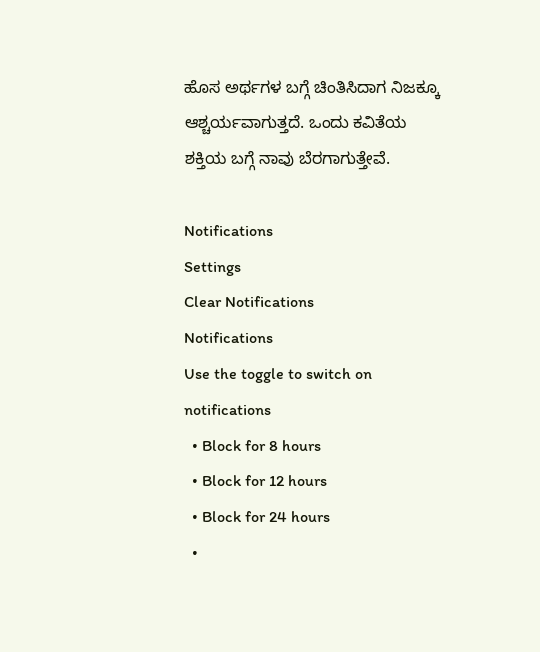ಹೊಸ ಅರ್ಥಗಳ ಬಗ್ಗೆ ಚಿಂತಿಸಿದಾಗ ನಿಜಕ್ಕೂ ಆಶ್ಚರ್ಯವಾಗುತ್ತದೆ. ಒಂದು ಕವಿತೆಯ ಶಕ್ತಿಯ ಬಗ್ಗೆ ನಾವು ಬೆರಗಾಗುತ್ತೇವೆ.

Notifications
Settings
Clear Notifications
Notifications
Use the toggle to switch on notifications
  • Block for 8 hours
  • Block for 12 hours
  • Block for 24 hours
  •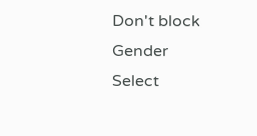Don't block
Gender
Select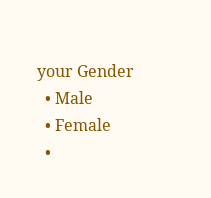your Gender
  • Male
  • Female
  •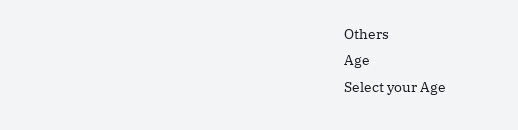Others
Age
Select your Age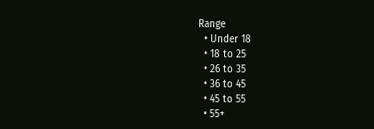Range
  • Under 18
  • 18 to 25
  • 26 to 35
  • 36 to 45
  • 45 to 55
  • 55+